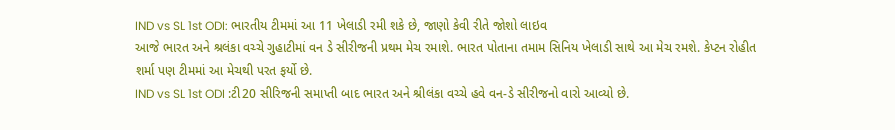IND vs SL 1st ODI: ભારતીય ટીમમાં આ 11 ખેલાડી રમી શકે છે, જાણો કેવી રીતે જોશો લાઇવ
આજે ભારત અને શ્રલંકા વચ્ચે ગુહાટીમાં વન ડે સીરીજની પ્રથમ મેચ રમાશે. ભારત પોતાના તમામ સિનિય ખેલાડી સાથે આ મેચ રમશે. કેપ્ટન રોહીત શર્મા પણ ટીમમાં આ મેચથી પરત ફર્યો છે.
IND vs SL 1st ODI :ટી20 સીરિજની સમાપ્તી બાદ ભારત અને શ્રીલંકા વચ્ચે હવે વન-ડે સીરીજનો વારો આવ્યો છે.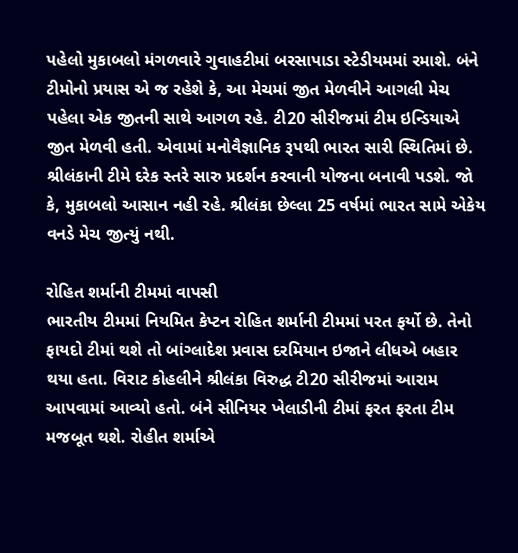પહેલો મુકાબલો મંગળવારે ગુવાહટીમાં બરસાપાડા સ્ટેડીયમમાં રમાશે. બંને ટીમોનો પ્રયાસ એ જ રહેશે કે, આ મેચમાં જીત મેળવીને આગલી મેચ પહેલા એક જીતની સાથે આગળ રહે. ટી20 સીરીજમાં ટીમ ઇન્ડિયાએ જીત મેળવી હતી. એવામાં મનોવૈજ્ઞાનિક રૂપથી ભારત સારી સ્થિતિમાં છે. શ્રીલંકાની ટીમે દરેક સ્તરે સારુ પ્રદર્શન કરવાની યોજના બનાવી પડશે. જો કે, મુકાબલો આસાન નહી રહે. શ્રીલંકા છેલ્લા 25 વર્ષમાં ભારત સામે એકેય વનડે મેચ જીત્યું નથી.

રોહિત શર્માની ટીમમાં વાપસી
ભારતીય ટીમમાં નિયમિત કેપ્ટન રોહિત શર્માની ટીમમાં પરત ફર્યો છે. તેનો ફાયદો ટીમાં થશે તો બાંગ્લાદેશ પ્રવાસ દરમિયાન ઇજાને લીધએ બહાર થયા હતા. વિરાટ કોહલીને શ્રીલંકા વિરુદ્ધ ટી20 સીરીજમાં આરામ આપવામાં આવ્યો હતો. બંને સીનિયર ખેલાડીની ટીમાં ફરત ફરતા ટીમ મજબૂત થશે. રોહીત શર્માએ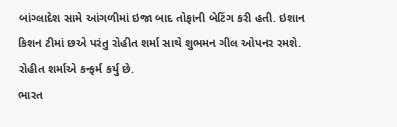બાંગ્લાદેશ સામે આંગળીમાં ઇજા બાદ તોફાની બેટિંગ કરી હતી. ઇશાન કિશન ટીમાં છએ પરંતુ રોહીત શર્મા સાથે શુભમન ગીલ ઓપનર રમશે. રોહીત શર્માએ કન્ફર્મ કર્યુ છે.
ભારત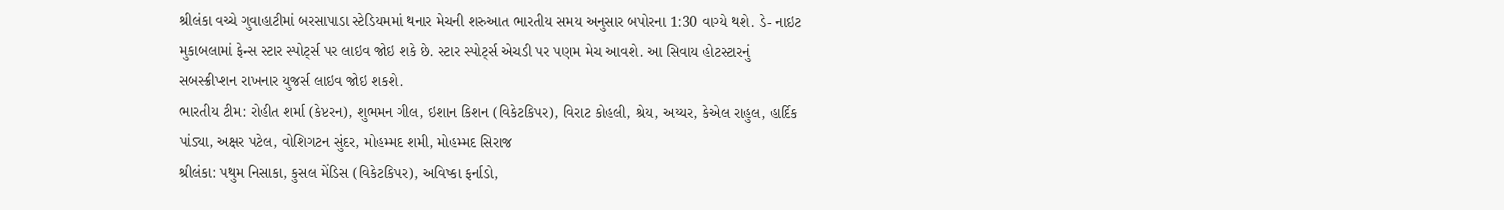શ્રીલંકા વચ્ચે ગુવાહાટીમાં બરસાપાડા સ્ટેડિયમમાં થનાર મેચની શરુઆત ભારતીય સમય અનુસાર બપોરના 1:30 વાગ્યે થશે. ડે- નાઇટ મુકાબલામાં ફેન્સ સ્ટાર સ્પોર્ટ્સ પર લાઇવ જોઇ શકે છે. સ્ટાર સ્પોર્ટ્સ એચડી પર પણમ મેચ આવશે. આ સિવાય હોટસ્ટારનું સબસ્ક્રીપ્શન રાખનાર યુજર્સ લાઇવ જોઇ શકશે.
ભારતીય ટીમ: રોહીત શર્મા (કેપ્ટરન), શુભમન ગીલ, ઇશાન કિશન (વિકેટકિપર), વિરાટ કોહલી, શ્રેય, અય્યર, કેએલ રાહુલ, હાર્દિક પાંડ્યા, અક્ષર પટેલ, વોશિગટન સુંદર, મોહમ્મદ શમી, મોહમ્મદ સિરાજ
શ્રીલંકા: પથુમ નિસાકા, કુસલ મેંડિસ (વિકેટકિપર), અવિષ્કા ફર્નાડો,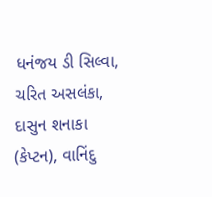ધનંજય ડી સિલ્વા, ચરિત અસલંકા, દાસુન શનાકા (કેપ્ટન), વાનિંદુ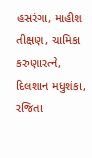હસરંગા, માહીશ તીક્ષણ, ચામિકા કરુણારત્ને, દિલશાન મધુશંકા, રજિતા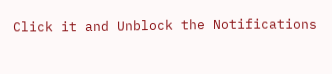Click it and Unblock the Notifications